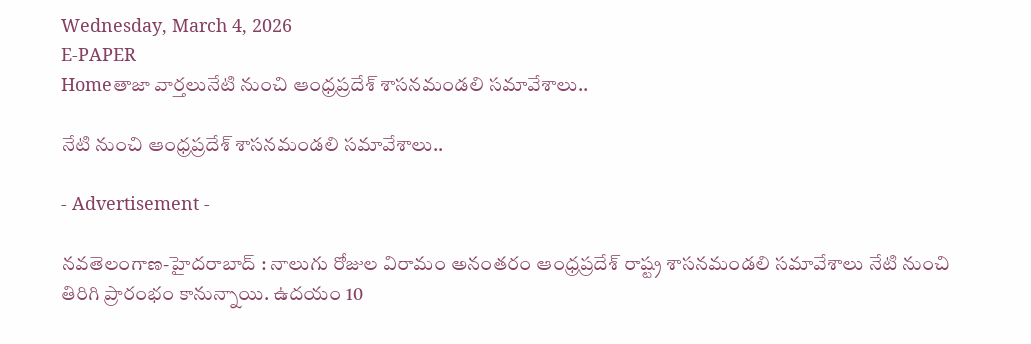Wednesday, March 4, 2026
E-PAPER
Homeతాజా వార్తలునేటి నుంచి ఆంధ్రప్రదేశ్ శాసనమండలి సమావేశాలు..

నేటి నుంచి ఆంధ్రప్రదేశ్ శాసనమండలి సమావేశాలు..

- Advertisement -

న‌వ‌తెలంగాణ‌-హైద‌రాబాద్ : నాలుగు రోజుల విరామం అనంతరం ఆంధ్రప్రదేశ్ రాష్ట్ర శాసనమండలి సమావేశాలు నేటి నుంచి తిరిగి ప్రారంభం కానున్నాయి. ఉదయం 10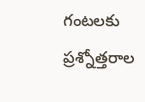గంటలకు ప్రశ్నోత్తరాల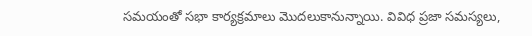సమయంతో సభా కార్యక్రమాలు మొదలుకానున్నాయి. వివిధ ప్రజా సమస్యలు,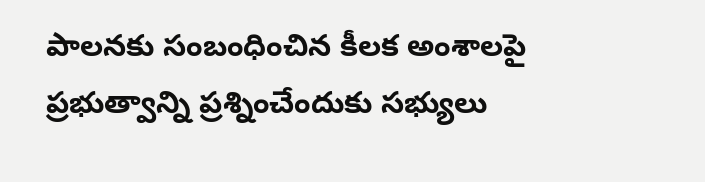పాలనకు సంబంధించిన కీలక అంశాలపై ప్రభుత్వాన్ని ప్రశ్నించేందుకు సభ్యులు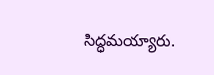సిద్ధమయ్యారు.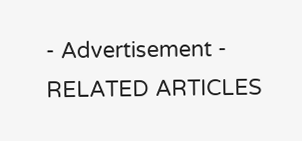- Advertisement -
RELATED ARTICLES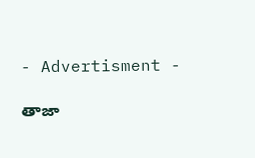- Advertisment -

తాజా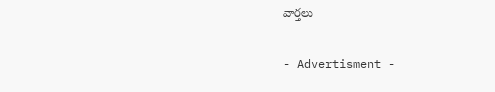వార్తలు

- Advertisment -